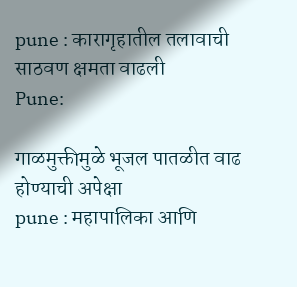pune : कारागृहातील तलावाची साठवण क्षमता वाढली
Pune:

गाळमुक्तीमुळे भूजल पातळीत वाढ होण्याची अपेक्षा
pune : महापालिका आणि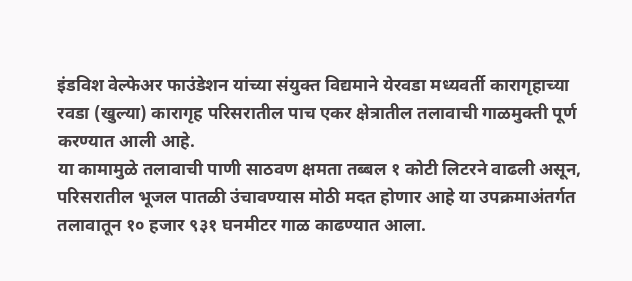इंडविश वेल्फेअर फाउंडेशन यांच्या संयुक्त विद्यमाने येरवडा मध्यवर्ती कारागृहाच्या रवडा (खुल्या) कारागृह परिसरातील पाच एकर क्षेत्रातील तलावाची गाळमुक्ती पूर्ण करण्यात आली आहे.
या कामामुळे तलावाची पाणी साठवण क्षमता तब्बल १ कोटी लिटरने वाढली असून, परिसरातील भूजल पातळी उंचावण्यास मोठी मदत होणार आहे या उपक्रमाअंतर्गत तलावातून १० हजार ९३१ घनमीटर गाळ काढण्यात आला.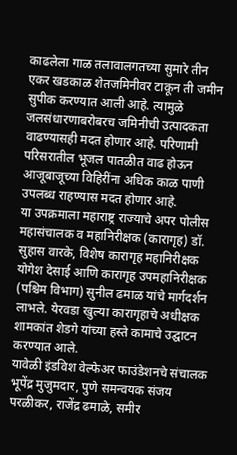काढलेला गाळ तलावालगतच्या सुमारे तीन एकर खडकाळ शेतजमिनीवर टाकून ती जमीन सुपीक करण्यात आली आहे. त्यामुळे जलसंधारणाबरोबरच जमिनीची उत्पादकता वाढण्यासही मदत होणार आहे. परिणामी परिसरातील भूजल पातळीत वाढ होऊन आजूबाजूच्या विहिरींना अधिक काळ पाणी उपलब्ध राहण्यास मदत होणार आहे.
या उपक्रमाला महाराष्ट्र राज्याचे अपर पोलीस महासंचालक व महानिरीक्षक (कारागृह) डॉ. सुहास वारके, विशेष कारागृह महानिरीक्षक योगेश देसाई आणि कारागृह उपमहानिरीक्षक (पश्चिम विभाग) सुनील ढमाळ यांचे मार्गदर्शन लाभले. येरवडा खुल्या कारागृहाचे अधीक्षक शामकांत शेडगे यांच्या हस्ते कामाचे उद्घाटन करण्यात आले.
यावेळी इंडविश वेल्फेअर फाउंडेशनचे संचालक भूपेंद्र मुजुमदार, पुणे समन्वयक संजय परळीकर, राजेंद्र ढमाळे, समीर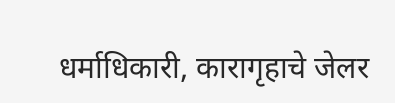धर्माधिकारी, कारागृहाचे जेलर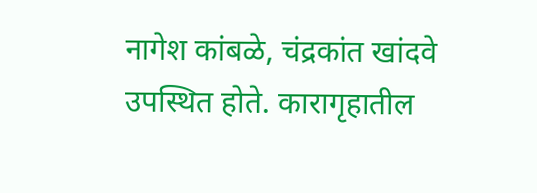नागेश कांबळे, चंद्रकांत खांदवे उपस्थित होते. कारागृहातील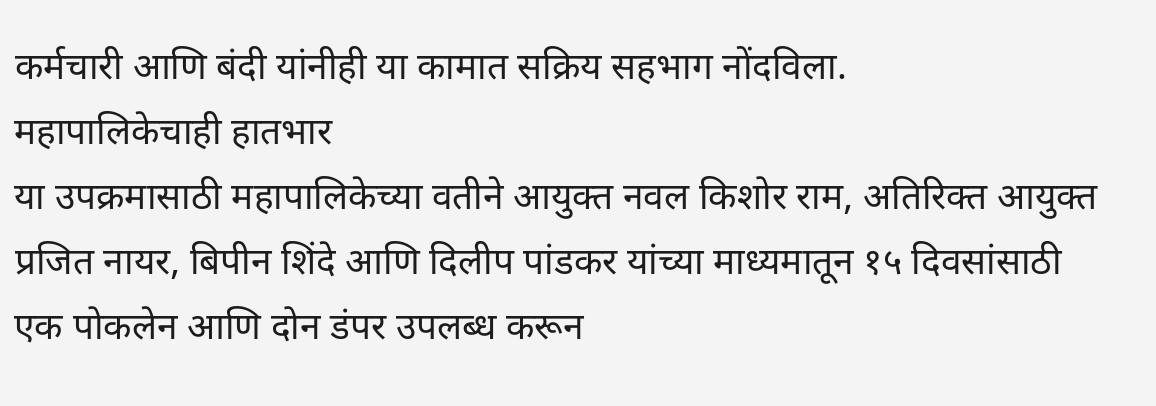कर्मचारी आणि बंदी यांनीही या कामात सक्रिय सहभाग नोंदविला.
महापालिकेचाही हातभार
या उपक्रमासाठी महापालिकेच्या वतीने आयुक्त नवल किशोर राम, अतिरिक्त आयुक्त प्रजित नायर, बिपीन शिंदे आणि दिलीप पांडकर यांच्या माध्यमातून १५ दिवसांसाठी एक पोकलेन आणि दोन डंपर उपलब्ध करून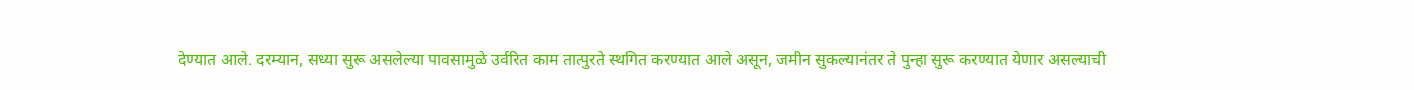देण्यात आले. दरम्यान, सध्या सुरू असलेल्या पावसामुळे उर्वरित काम तात्पुरते स्थगित करण्यात आले असून, जमीन सुकल्यानंतर ते पुन्हा सुरू करण्यात येणार असल्याची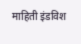माहिती इंडविश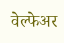वेल्फेअर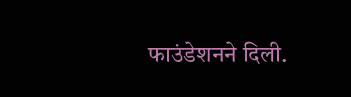फाउंडेशनने दिली.